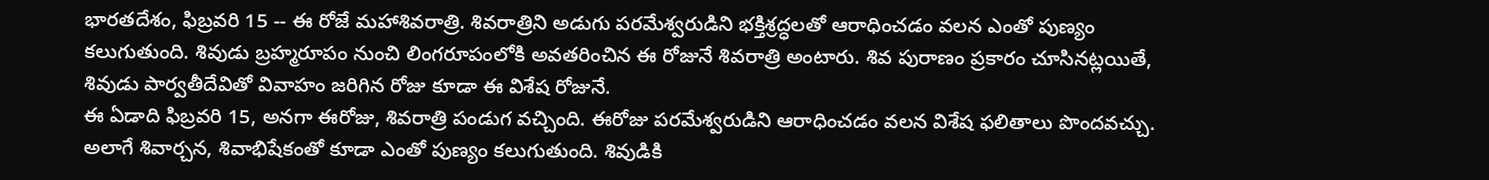భారతదేశం, ఫిబ్రవరి 15 -- ఈ రోజే మహాశివరాత్రి. శివరాత్రిని అడుగు పరమేశ్వరుడిని భక్తిశ్రద్ధలతో ఆరాధించడం వలన ఎంతో పుణ్యం కలుగుతుంది. శివుడు బ్రహ్మరూపం నుంచి లింగరూపంలోకి అవతరించిన ఈ రోజునే శివరాత్రి అంటారు. శివ పురాణం ప్రకారం చూసినట్లయితే, శివుడు పార్వతీదేవితో వివాహం జరిగిన రోజు కూడా ఈ విశేష రోజునే.
ఈ ఏడాది ఫిబ్రవరి 15, అనగా ఈరోజు, శివరాత్రి పండుగ వచ్చింది. ఈరోజు పరమేశ్వరుడిని ఆరాధించడం వలన విశేష ఫలితాలు పొందవచ్చు. అలాగే శివార్చన, శివాభిషేకంతో కూడా ఎంతో పుణ్యం కలుగుతుంది. శివుడికి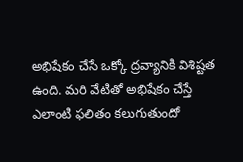అభిషేకం చేసే ఒక్కో ద్రవ్యానికి విశిష్టత ఉంది. మరి వేటితో అభిషేకం చేస్తే ఎలాంటి ఫలితం కలుగుతుందో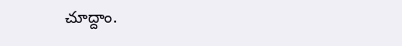చూద్దాం.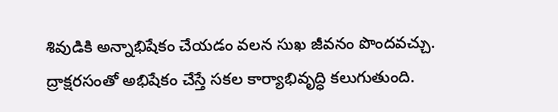శివుడికి అన్నాభిషేకం చేయడం వలన సుఖ జీవనం పొందవచ్చు.
ద్రాక్షరసంతో అభిషేకం చేస్తే సకల కార్యాభివృద్ధి కలుగుతుంది.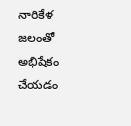నారికేళ జలంతో అభిషేకం చేయడం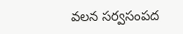వలన సర్వసంపద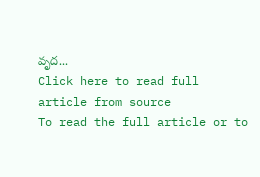వృద...
Click here to read full article from source
To read the full article or to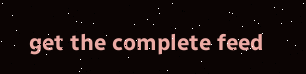get the complete feed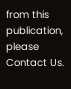from this publication, please
Contact Us.